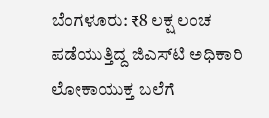ಬೆಂಗಳೂರು: ₹8 ಲಕ್ಷ ಲಂಚ ಪಡೆಯುತ್ತಿದ್ದ ಜಿಎಸ್‌ಟಿ ಅಧಿಕಾರಿ ಲೋಕಾಯುಕ್ತ ಬಲೆಗೆ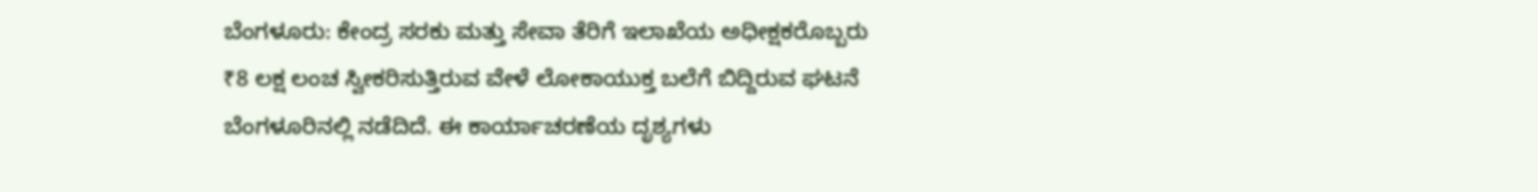ಬೆಂಗಳೂರು: ಕೇಂದ್ರ ಸರಕು ಮತ್ತು ಸೇವಾ ತೆರಿಗೆ ಇಲಾಖೆಯ ಅಧೀಕ್ಷಕರೊಬ್ಬರು ₹8 ಲಕ್ಷ ಲಂಚ ಸ್ವೀಕರಿಸುತ್ತಿರುವ ವೇಳೆ ಲೋಕಾಯುಕ್ತ ಬಲೆಗೆ ಬಿದ್ದಿರುವ ಘಟನೆ ಬೆಂಗಳೂರಿನಲ್ಲಿ ನಡೆದಿದೆ. ಈ ಕಾರ್ಯಾಚರಣೆಯ ದೃಶ್ಯಗಳು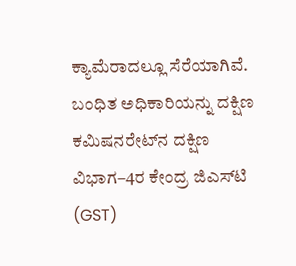ಕ್ಯಾಮೆರಾದಲ್ಲೂ ಸೆರೆಯಾಗಿವೆ.
ಬಂಧಿತ ಅಧಿಕಾರಿಯನ್ನು ದಕ್ಷಿಣ ಕಮಿಷನರೇಟ್‌ನ ದಕ್ಷಿಣ ವಿಭಾಗ–4ರ ಕೇಂದ್ರ ಜಿಎಸ್‌ಟಿ (GST)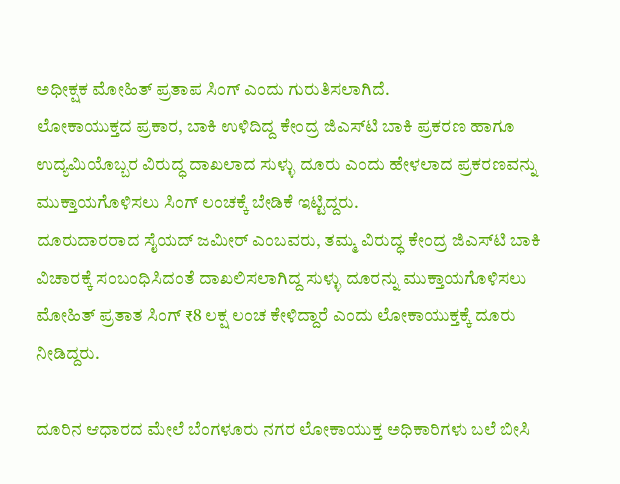ಅಧೀಕ್ಷಕ ಮೋಹಿತ್ ಪ್ರತಾಪ ಸಿಂಗ್ ಎಂದು ಗುರುತಿಸಲಾಗಿದೆ.
ಲೋಕಾಯುಕ್ತದ ಪ್ರಕಾರ, ಬಾಕಿ ಉಳಿದಿದ್ದ ಕೇಂದ್ರ ಜಿಎಸ್‌ಟಿ ಬಾಕಿ ಪ್ರಕರಣ ಹಾಗೂ ಉದ್ಯಮಿಯೊಬ್ಬರ ವಿರುದ್ಧ ದಾಖಲಾದ ಸುಳ್ಳು ದೂರು ಎಂದು ಹೇಳಲಾದ ಪ್ರಕರಣವನ್ನು ಮುಕ್ತಾಯಗೊಳಿಸಲು ಸಿಂಗ್ ಲಂಚಕ್ಕೆ ಬೇಡಿಕೆ ಇಟ್ಟಿದ್ದರು.
ದೂರುದಾರರಾದ ಸೈಯದ್ ಜಮೀರ್ ಎಂಬವರು, ತಮ್ಮ ವಿರುದ್ಧ ಕೇಂದ್ರ ಜಿಎಸ್‌ಟಿ ಬಾಕಿ ವಿಚಾರಕ್ಕೆ ಸಂಬಂಧಿಸಿದಂತೆ ದಾಖಲಿಸಲಾಗಿದ್ದ ಸುಳ್ಳು ದೂರನ್ನು ಮುಕ್ತಾಯಗೊಳಿಸಲು ಮೋಹಿತ್ ಪ್ರತಾತ ಸಿಂಗ್ ₹8 ಲಕ್ಷ ಲಂಚ ಕೇಳಿದ್ದಾರೆ ಎಂದು ಲೋಕಾಯುಕ್ತಕ್ಕೆ ದೂರು ನೀಡಿದ್ದರು.

ದೂರಿನ ಆಧಾರದ ಮೇಲೆ ಬೆಂಗಳೂರು ನಗರ ಲೋಕಾಯುಕ್ತ ಅಧಿಕಾರಿಗಳು ಬಲೆ ಬೀಸಿ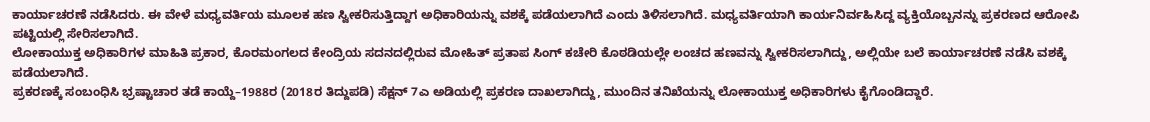ಕಾರ್ಯಾಚರಣೆ ನಡೆಸಿದರು. ಈ ವೇಳೆ ಮಧ್ಯವರ್ತಿಯ ಮೂಲಕ ಹಣ ಸ್ವೀಕರಿಸುತ್ತಿದ್ದಾಗ ಅಧಿಕಾರಿಯನ್ನು ವಶಕ್ಕೆ ಪಡೆಯಲಾಗಿದೆ ಎಂದು ತಿಳಿಸಲಾಗಿದೆ. ಮಧ್ಯವರ್ತಿಯಾಗಿ ಕಾರ್ಯನಿರ್ವಹಿಸಿದ್ದ ವ್ಯಕ್ತಿಯೊಬ್ಬನನ್ನು ಪ್ರಕರಣದ ಆರೋಪಿ ಪಟ್ಟಿಯಲ್ಲಿ ಸೇರಿಸಲಾಗಿದೆ.
ಲೋಕಾಯುಕ್ತ ಅಧಿಕಾರಿಗಳ ಮಾಹಿತಿ ಪ್ರಕಾರ, ಕೊರಮಂಗಲದ ಕೇಂದ್ರಿಯ ಸದನದಲ್ಲಿರುವ ಮೋಹಿತ್ ಪ್ರತಾಪ ಸಿಂಗ್ ಕಚೇರಿ ಕೊಠಡಿಯಲ್ಲೇ ಲಂಚದ ಹಣವನ್ನು ಸ್ವೀಕರಿಸಲಾಗಿದ್ದು, ಅಲ್ಲಿಯೇ ಬಲೆ ಕಾರ್ಯಾಚರಣೆ ನಡೆಸಿ ವಶಕ್ಕೆ ಪಡೆಯಲಾಗಿದೆ.
ಪ್ರಕರಣಕ್ಕೆ ಸಂಬಂಧಿಸಿ ಭ್ರಷ್ಟಾಚಾರ ತಡೆ ಕಾಯ್ದೆ–1988ರ (2018ರ ತಿದ್ದುಪಡಿ) ಸೆಕ್ಷನ್ 7ಎ ಅಡಿಯಲ್ಲಿ ಪ್ರಕರಣ ದಾಖಲಾಗಿದ್ದು, ಮುಂದಿನ ತನಿಖೆಯನ್ನು ಲೋಕಾಯುಕ್ತ ಅಧಿಕಾರಿಗಳು ಕೈಗೊಂಡಿದ್ದಾರೆ.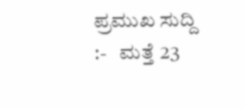ಪ್ರಮುಖ ಸುದ್ದಿ :-   ಮತ್ತೆ 23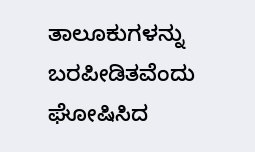ತಾಲೂಕುಗಳನ್ನು ಬರಪೀಡಿತವೆಂದು ಘೋಷಿಸಿದ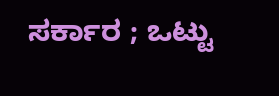ಸರ್ಕಾರ ; ಒಟ್ಟು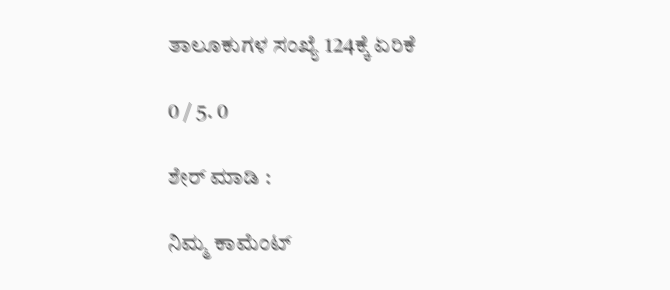ತಾಲೂಕುಗಳ ಸಂಖ್ಯೆ 124ಕ್ಕೆ ಏರಿಕೆ

0 / 5. 0

ಶೇರ್ ಮಾಡಿ :

ನಿಮ್ಮ ಕಾಮೆಂಟ್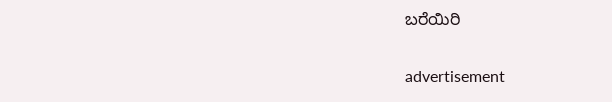ಬರೆಯಿರಿ

advertisement